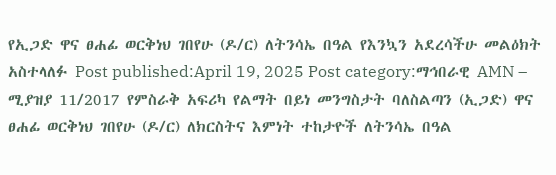የኢጋድ ዋና ፀሐፊ ወርቅነህ ገበየሁ (ዶ/ር) ለትንሳኤ በዓል የእንኳን አደረሳችሁ መልዕክት አስተላለፉ Post published:April 19, 2025 Post category:ማኅበራዊ AMN – ሚያዝያ 11/2017 የምስራቅ አፍሪካ የልማት በይነ መንግስታት ባለስልጣን (ኢጋድ) ዋና ፀሐፊ ወርቅነህ ገበየሁ (ዶ/ር) ለክርስትና እምነት ተከታዮች ለትንሳኤ በዓል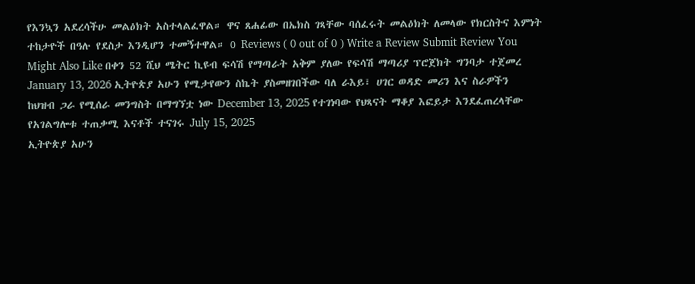የእንኳን አደረሳችሁ መልዕክት አስተላልፈዋል። ዋና ጸሐፊው በኤክስ ገጻቸው ባሰፈሩት መልዕክት ለመላው የክርስትና እምነት ተከታዮች በዓሉ የደስታ እንዲሆን ተመኝተዋል። 0 Reviews ( 0 out of 0 ) Write a Review Submit Review You Might Also Like በቀን 52 ሺህ ሜትር ኪዩብ ፍሳሽ የማጣራት አቅም ያለው የፍሳሽ ማጣሪያ ፕሮጀክት ግንባታ ተጀመረ January 13, 2026 ኢትዮጵያ አሁን የሚታየውን ስኬት ያስመዘገበችው ባለ ራእይ፣ ሀገር ወዳድ መሪን እና ስራዎችን ከህዝብ ጋራ የሚሰራ መንግስት በማግኘቷ ነው December 13, 2025 የተገነባው የህጻናት ማቆያ እፎይታ እንደፈጠረላቸው የአገልግሎቱ ተጠቃሚ እናቶች ተናገሩ July 15, 2025
ኢትዮጵያ አሁን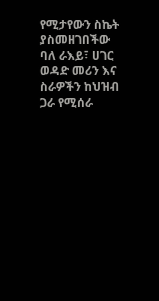የሚታየውን ስኬት ያስመዘገበችው ባለ ራእይ፣ ሀገር ወዳድ መሪን እና ስራዎችን ከህዝብ ጋራ የሚሰራ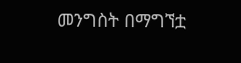መንግስት በማግኘቷ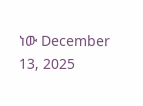ነው December 13, 2025